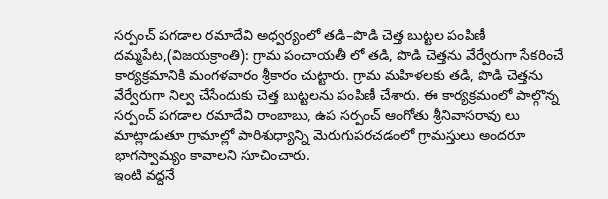సర్పంచ్ పగడాల రమాదేవి అధ్వర్యంలో తడి–పొడి చెత్త బుట్టల పంపిణీ
దమ్మపేట,(విజయక్రాంతి): గ్రామ పంచాయతీ లో తడి, పొడి చెత్తను వేర్వేరుగా సేకరించే కార్యక్రమానికి మంగళవారం శ్రీకారం చుట్టారు. గ్రామ మహిళలకు తడి, పొడి చెత్తను వేర్వేరుగా నిల్వ చేసేందుకు చెత్త బుట్టలను పంపిణీ చేశారు. ఈ కార్యక్రమంలో పాల్గొన్న సర్పంచ్ పగడాల రమాదేవి రాంబాబు, ఉప సర్పంచ్ ఆంగోతు శ్రీనివాసరావు లు మాట్లాడుతూ గ్రామాల్లో పారిశుధ్యాన్ని మెరుగుపరచడంలో గ్రామస్తులు అందరూ భాగస్వామ్యం కావాలని సూచించారు.
ఇంటి వద్దనే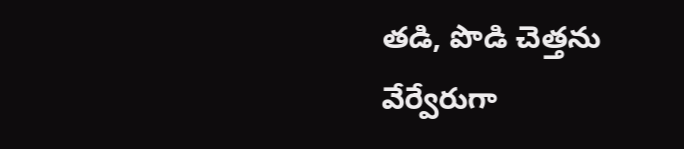తడి, పొడి చెత్తను వేర్వేరుగా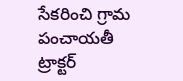సేకరించి గ్రామ పంచాయతీ ట్రాక్టర్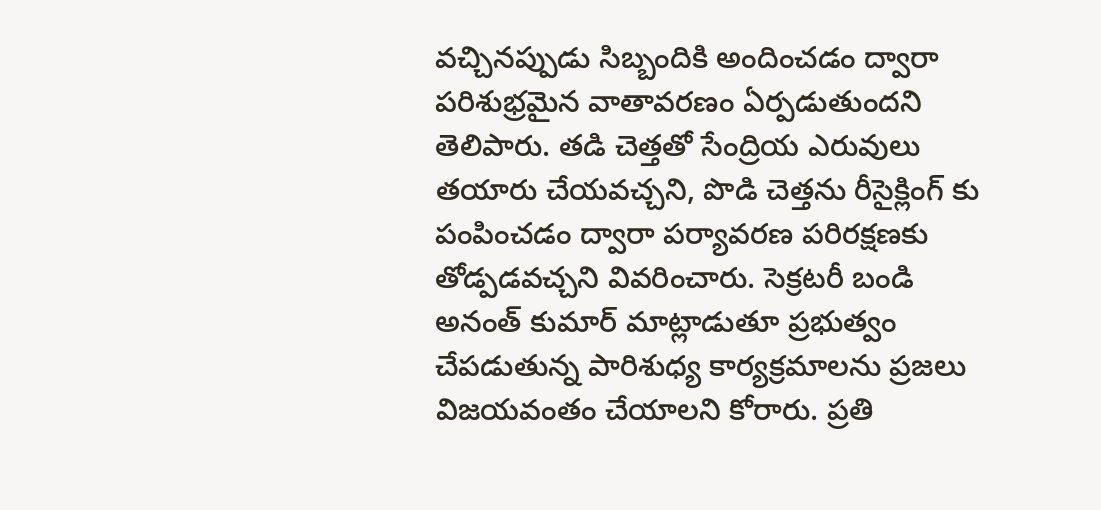వచ్చినప్పుడు సిబ్బందికి అందించడం ద్వారా పరిశుభ్రమైన వాతావరణం ఏర్పడుతుందని తెలిపారు. తడి చెత్తతో సేంద్రియ ఎరువులు తయారు చేయవచ్చని, పొడి చెత్తను రీసైక్లింగ్ కు పంపించడం ద్వారా పర్యావరణ పరిరక్షణకు తోడ్పడవచ్చని వివరించారు. సెక్రటరీ బండి అనంత్ కుమార్ మాట్లాడుతూ ప్రభుత్వం చేపడుతున్న పారిశుధ్య కార్యక్రమాలను ప్రజలు విజయవంతం చేయాలని కోరారు. ప్రతి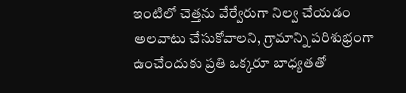ఇంటిలో చెత్తను వేర్వేరుగా నిల్వ చేయడం అలవాటు చేసుకోవాలని, గ్రామాన్ని పరిశుభ్రంగా ఉంచేందుకు ప్రతి ఒక్కరూ బాధ్యతతో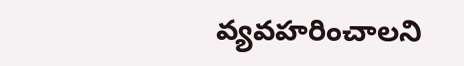వ్యవహరించాలని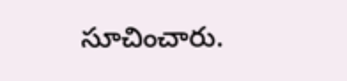సూచించారు.